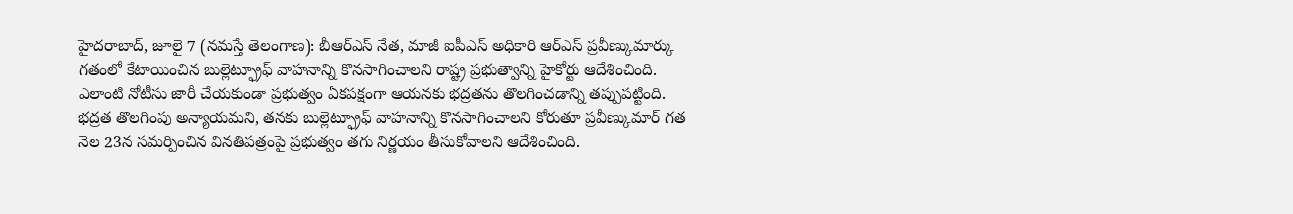హైదరాబాద్, జూలై 7 (నమస్తే తెలంగాణ): బీఆర్ఎస్ నేత, మాజీ ఐపీఎస్ అధికారి ఆర్ఎస్ ప్రవీణ్కుమార్కు గతంలో కేటాయించిన బుల్లెట్ఫ్రూఫ్ వాహనాన్ని కొనసాగించాలని రాష్ట్ర ప్రభుత్వాన్ని హైకోర్టు ఆదేశించింది. ఎలాంటి నోటీసు జారీ చేయకుండా ప్రభుత్వం ఏకపక్షంగా ఆయనకు భద్రతను తొలగించడాన్ని తప్పుపట్టింది. భద్రత తొలగింపు అన్యాయమని, తనకు బుల్లెట్ఫ్రూఫ్ వాహనాన్ని కొనసాగించాలని కోరుతూ ప్రవీణ్కుమార్ గత నెల 23న సమర్పించిన వినతిపత్రంపై ప్రభుత్వం తగు నిర్ణయం తీసుకోవాలని ఆదేశించింది.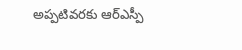అప్పటివరకు ఆర్ఎస్పీ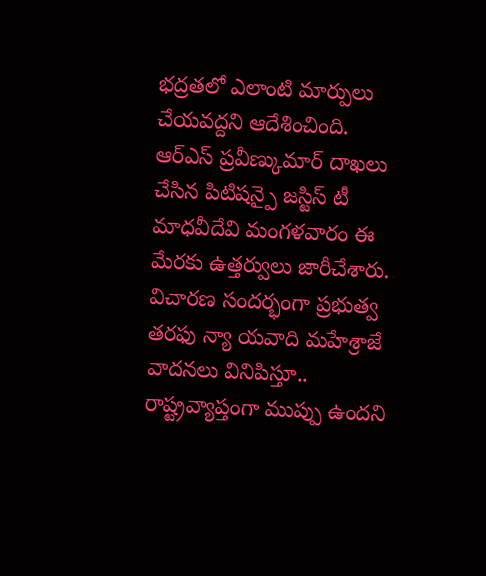భద్రతలో ఎలాంటి మార్పులు చేయవద్దని ఆదేశించింది. ఆర్ఎస్ ప్రవీణ్కుమార్ దాఖలు చేసిన పిటిషన్పై జస్టిస్ టీ మాధవీదేవి మంగళవారం ఈ మేరకు ఉత్తర్వులు జారీచేశారు. విచారణ సందర్భంగా ప్రభుత్వ తరఫు న్యా యవాది మహేశ్రాజే వాదనలు వినిపిస్తూ.. రాష్ట్రవ్యాప్తంగా ముప్పు ఉందని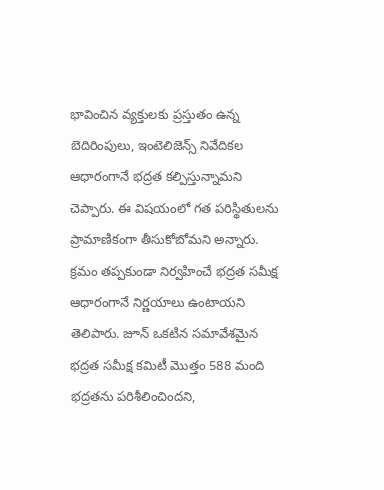భావించిన వ్యక్తులకు ప్రస్తుతం ఉన్న బెదిరింపులు, ఇంటెలిజెన్స్ నివేదికల ఆధారంగానే భద్రత కల్పిస్తున్నామని చెప్పారు. ఈ విషయంలో గత పరిస్థితులను ప్రామాణికంగా తీసుకోబోమని అన్నారు.
క్రమం తప్పకుండా నిర్వహించే భద్రత సమీక్ష ఆధారంగానే నిర్ణయాలు ఉంటాయని తెలిపారు. జూన్ ఒకటిన సమావేశమైన భద్రత సమీక్ష కమిటీ మొత్తం 588 మంది భద్రతను పరిశీలించిందని,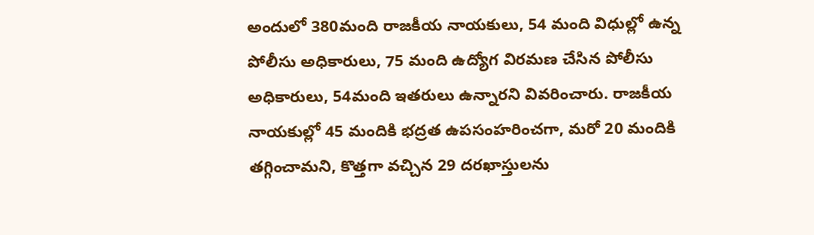అందులో 380మంది రాజకీయ నాయకులు, 54 మంది విధుల్లో ఉన్న పోలీసు అధికారులు, 75 మంది ఉద్యోగ విరమణ చేసిన పోలీసు అధికారులు, 54మంది ఇతరులు ఉన్నారని వివరించారు. రాజకీయ నాయకుల్లో 45 మందికి భద్రత ఉపసంహరించగా, మరో 20 మందికి తగ్గించామని, కొత్తగా వచ్చిన 29 దరఖాస్తులను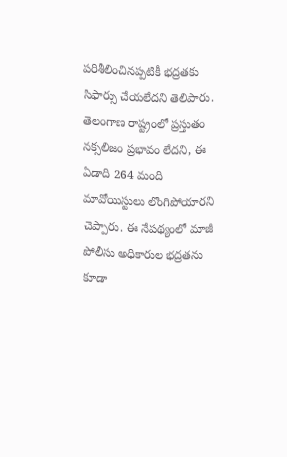పరిశీలించినప్పటికీ భద్రతకు సిఫార్సు చేయలేదని తెలిపారు. తెలంగాణ రాష్ట్రంలో ప్రస్తుతం నక్సలిజం ప్రభావం లేదని, ఈ ఏడాది 264 మంది మావోయిస్టులు లొంగిపోయారని చెప్పారు. ఈ నేపథ్యంలో మాజీ పోలీసు అధికారుల భద్రతను కూడా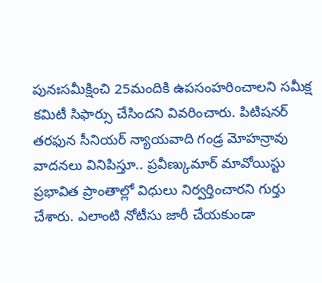పునఃసమీక్షించి 25మందికి ఉపసంహరించాలని సమీక్ష కమిటీ సిఫార్సు చేసిందని వివరించారు. పిటిషనర్ తరఫున సీనియర్ న్యాయవాది గండ్ర మోహన్రావు వాదనలు వినిపిస్తూ.. ప్రవీణ్కుమార్ మావోయిస్టు ప్రభావిత ప్రాంతాల్లో విధులు నిర్వర్తించారని గుర్తు చేశారు. ఎలాంటి నోటీసు జారీ చేయకుండా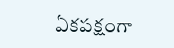ఏకపక్షంగా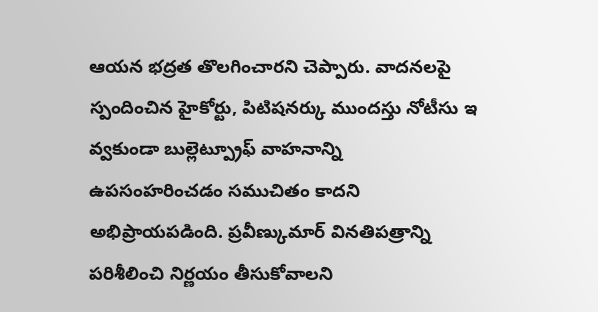ఆయన భద్రత తొలగించారని చెప్పారు. వాదనలపై స్పందించిన హైకోర్టు, పిటిషనర్కు ముందస్తు నోటీసు ఇ వ్వకుండా బుల్లెట్ప్రూఫ్ వాహనాన్ని ఉపసంహరించడం సముచితం కాదని అభిప్రాయపడింది. ప్రవీణ్కుమార్ వినతిపత్రాన్ని పరిశీలించి నిర్ణయం తీసుకోవాలని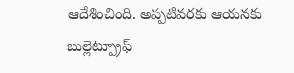ఆదేశించింది. అప్పటివరకు ఆయనకు బుల్లెట్ప్రూఫ్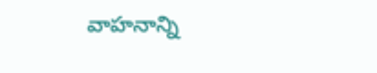వాహనాన్ని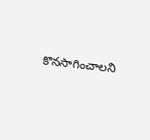కొనసాగించాలని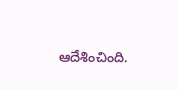ఆదేశించింది.